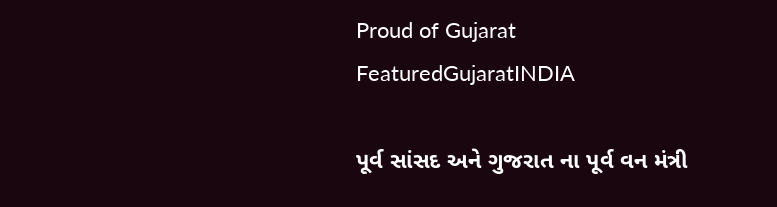Proud of Gujarat
FeaturedGujaratINDIA

પૂર્વ સાંસદ અને ગુજરાત ના પૂર્વ વન મંત્રી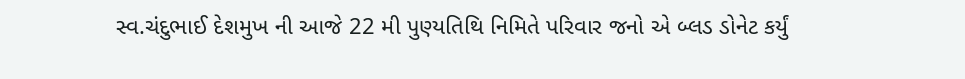સ્વ.ચંદુભાઈ દેશમુખ ની આજે 22 મી પુણ્યતિથિ નિમિતે પરિવાર જનો એ બ્લડ ડોનેટ કર્યું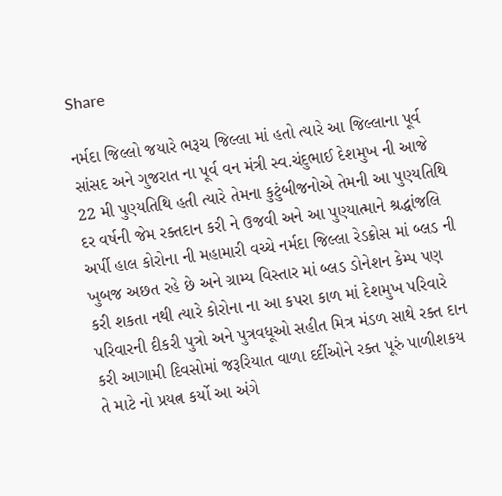Share

નર્મદા જિલ્લો જયારે ભરૂચ જિલ્લા માં હતો ત્યારે આ જિલ્લાના પૂર્વ સાંસદ અને ગુજરાત ના પૂર્વ વન મંત્રી સ્વ.ચંદુભાઈ દેશમુખ ની આજે 22 મી પુણ્યતિથિ હતી ત્યારે તેમના કુટુંબીજનોએ તેમની આ પુણ્યતિથિ દર વર્ષની જેમ રક્તદાન કરી ને ઉજવી અને આ પુણ્યાત્માને શ્રદ્ધાંજલિ અર્પી હાલ કોરોના ની મહામારી વચ્ચે નર્મદા જિલ્લા રેડક્રોસ માં બ્લડ ની ખુબજ અછત રહે છે અને ગ્રામ્ય વિસ્તાર માં બ્લડ ડોનેશન કેમ્પ પણ કરી શકતા નથી ત્યારે કોરોના ના આ કપરા કાળ માં દેશમુખ પરિવારે પરિવારની દીકરી પુત્રો અને પુત્રવધૂઓ સહીત મિત્ર મંડળ સાથે રક્ત દાન કરી આગામી દિવસોમાં જરૂરિયાત વાળા દર્દીઓને રક્ત પૂરું પાળીશકય તે માટે નો પ્રયત્ન કર્યો આ અંગે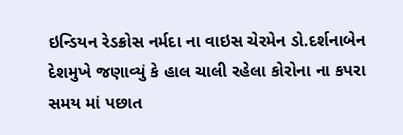ઇન્ડિયન રેડક્રોસ નર્મદા ના વાઇસ ચેરમેન ડો.દર્શનાબેન દેશમુખે જણાવ્યું કે હાલ ચાલી રહેલા કોરોના ના કપરા સમય માં પછાત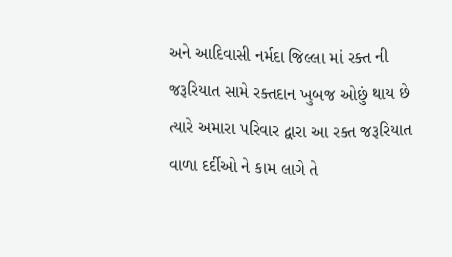અને આદિવાસી નર્મદા જિલ્લા માં રક્ત ની જરૂરિયાત સામે રક્તદાન ખુબજ ઓછું થાય છે ત્યારે અમારા પરિવાર દ્વારા આ રક્ત જરૂરિયાત વાળા દર્દીઓ ને કામ લાગે તે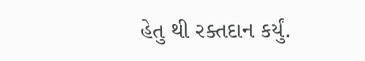હેતુ થી રક્તદાન કર્યું.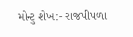મોન્ટુ શેખ:- રાજપીપળા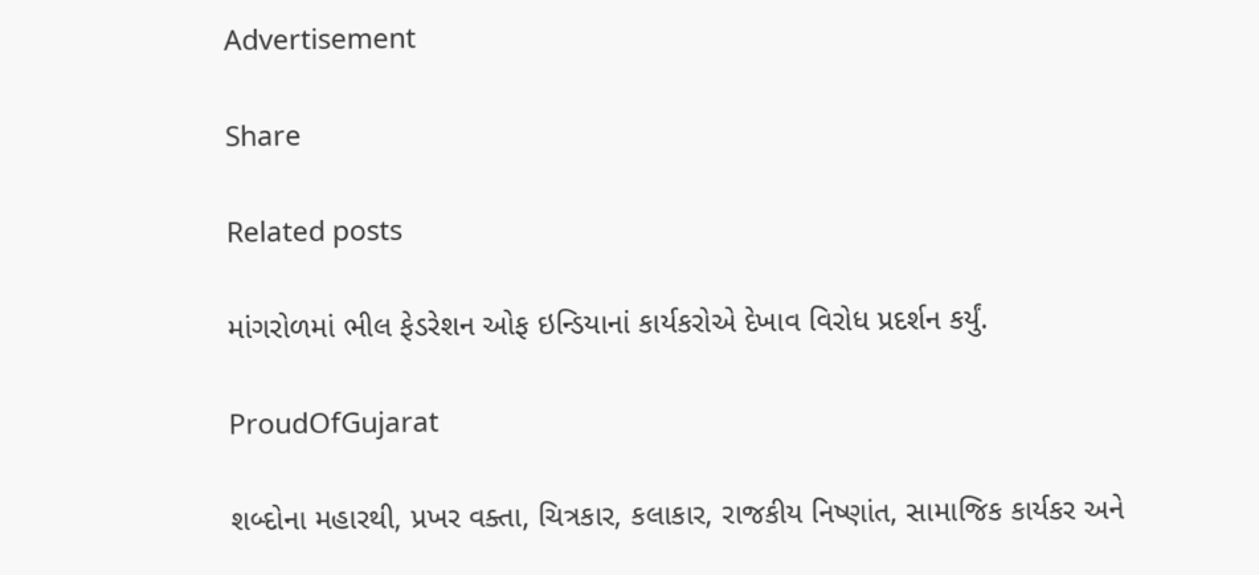Advertisement

Share

Related posts

માંગરોળમાં ભીલ ફેડરેશન ઓફ ઇન્ડિયાનાં કાર્યકરોએ દેખાવ વિરોધ પ્રદર્શન કર્યું.

ProudOfGujarat

શબ્દોના મહારથી, પ્રખર વક્તા, ચિત્રકાર, કલાકાર, રાજકીય નિષ્ણાંત, સામાજિક કાર્યકર અને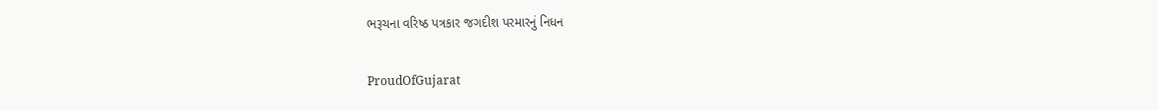ભરૂચના વરિષ્ઠ પત્રકાર જગદીશ પરમારનું નિધન

ProudOfGujarat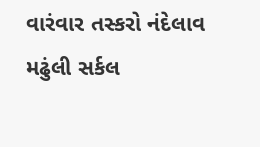વારંવાર તસ્કરો નંદેલાવ મઢુંલી સર્કલ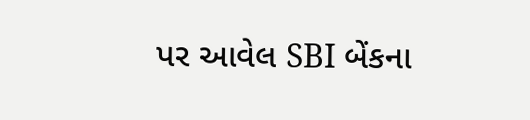પર આવેલ SBI બેંકના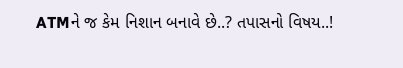ATMને જ કેમ નિશાન બનાવે છે..? તપાસનો વિષય..!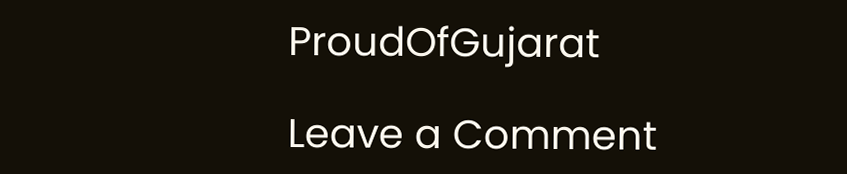ProudOfGujarat

Leave a Comment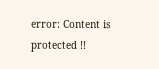error: Content is protected !!